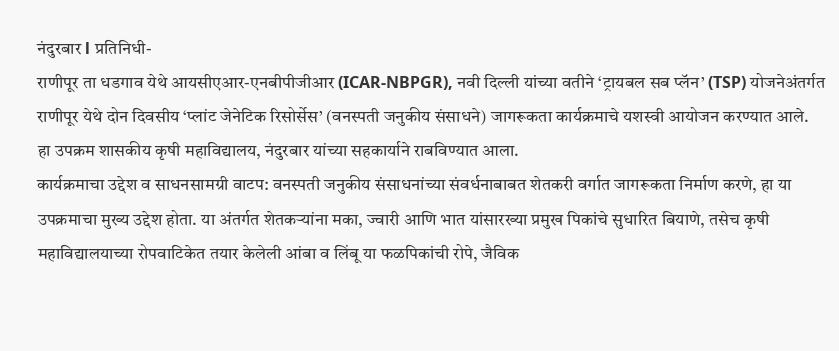नंदुरबार l प्रतिनिधी-
राणीपूर ता धडगाव येथे आयसीएआर-एनबीपीजीआर (ICAR-NBPGR), नवी दिल्ली यांच्या वतीने ‘ट्रायबल सब प्लॅन’ (TSP) योजनेअंतर्गत राणीपूर येथे दोन दिवसीय ‘प्लांट जेनेटिक रिसोर्सेस’ (वनस्पती जनुकीय संसाधने) जागरूकता कार्यक्रमाचे यशस्वी आयोजन करण्यात आले.
हा उपक्रम शासकीय कृषी महाविद्यालय, नंदुरबार यांच्या सहकार्याने राबविण्यात आला.
कार्यक्रमाचा उद्देश व साधनसामग्री वाटप: वनस्पती जनुकीय संसाधनांच्या संवर्धनाबाबत शेतकरी वर्गात जागरूकता निर्माण करणे, हा या उपक्रमाचा मुख्य उद्देश होता. या अंतर्गत शेतकऱ्यांना मका, ज्वारी आणि भात यांसारख्या प्रमुख पिकांचे सुधारित बियाणे, तसेच कृषी महाविद्यालयाच्या रोपवाटिकेत तयार केलेली आंबा व लिंबू या फळपिकांची रोपे, जैविक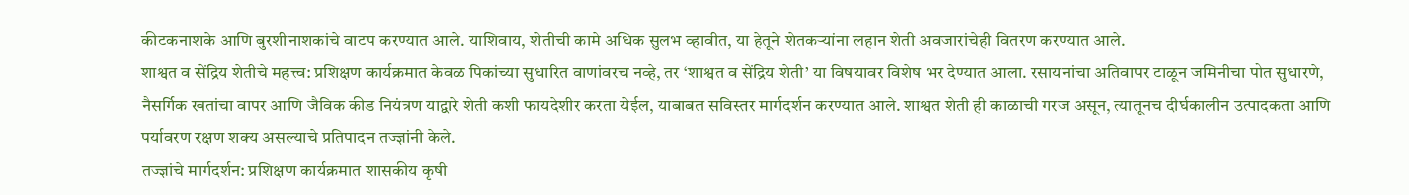कीटकनाशके आणि बुरशीनाशकांचे वाटप करण्यात आले. याशिवाय, शेतीची कामे अधिक सुलभ व्हावीत, या हेतूने शेतकऱ्यांना लहान शेती अवजारांचेही वितरण करण्यात आले.
शाश्वत व सेंद्रिय शेतीचे महत्त्व: प्रशिक्षण कार्यक्रमात केवळ पिकांच्या सुधारित वाणांवरच नव्हे, तर ‘शाश्वत व सेंद्रिय शेती’ या विषयावर विशेष भर देण्यात आला. रसायनांचा अतिवापर टाळून जमिनीचा पोत सुधारणे, नैसर्गिक खतांचा वापर आणि जैविक कीड नियंत्रण याद्वारे शेती कशी फायदेशीर करता येईल, याबाबत सविस्तर मार्गदर्शन करण्यात आले. शाश्वत शेती ही काळाची गरज असून, त्यातूनच दीर्घकालीन उत्पादकता आणि पर्यावरण रक्षण शक्य असल्याचे प्रतिपादन तज्ज्ञांनी केले.
तज्ज्ञांचे मार्गदर्शन: प्रशिक्षण कार्यक्रमात शासकीय कृषी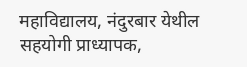महाविद्यालय, नंदुरबार येथील सहयोगी प्राध्यापक,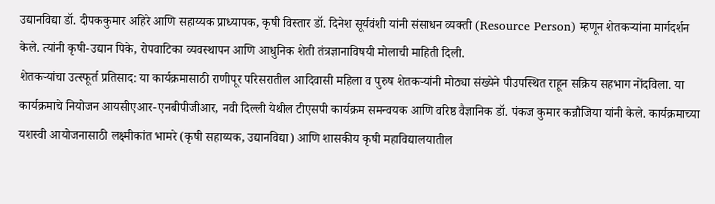उद्यानविद्या डॉ. दीपककुमार अहिरे आणि सहाय्यक प्राध्यापक, कृषी विस्तार डॉ. दिनेश सूर्यवंशी यांनी संसाधन व्यक्ती (Resource Person) म्हणून शेतकऱ्यांना मार्गदर्शन केले. त्यांनी कृषी-उद्यान पिके, रोपवाटिका व्यवस्थापन आणि आधुनिक शेती तंत्रज्ञानाविषयी मोलाची माहिती दिली.
शेतकऱ्यांचा उत्स्फूर्त प्रतिसाद: या कार्यक्रमासाठी राणीपूर परिसरातील आदिवासी महिला व पुरुष शेतकऱ्यांनी मोठ्या संख्येने पीउपस्थित राहून सक्रिय सहभाग नोंदविला. या कार्यक्रमाचे नियोजन आयसीएआर-एनबीपीजीआर, नवी दिल्ली येथील टीएसपी कार्यक्रम समन्वयक आणि वरिष्ठ वैज्ञानिक डॉ. पंकज कुमार कन्नौजिया यांनी केले. कार्यक्रमाच्या यशस्वी आयोजनासाठी लक्ष्मीकांत भामरे (कृषी सहाय्यक, उद्यानविद्या) आणि शासकीय कृषी महाविद्यालयातील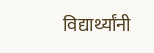विद्यार्थ्यांनी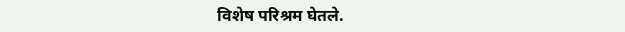विशेष परिश्रम घेतले.